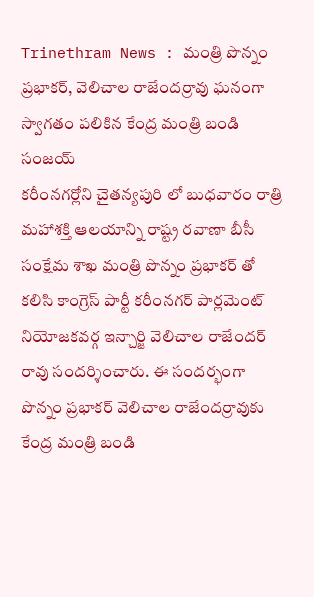Trinethram News : మంత్రి పొన్నం ప్రభాకర్, వెలిచాల రాజేందర్రావు ఘనంగా స్వాగతం పలికిన కేంద్ర మంత్రి బండి సంజయ్
కరీంనగర్లోని చైతన్యపురి లో బుధవారం రాత్రి మహాశక్తి ఆలయాన్ని రాష్ట్ర రవాణా బీసీ సంక్షేమ శాఖ మంత్రి పొన్నం ప్రభాకర్ తో కలిసి కాంగ్రెస్ పార్టీ కరీంనగర్ పార్లమెంట్ నియోజకవర్గ ఇన్చార్జి వెలిచాల రాజేందర్ రావు సందర్శించారు. ఈ సందర్భంగా పొన్నం ప్రభాకర్ వెలిచాల రాజేందర్రావుకు కేంద్ర మంత్రి బండి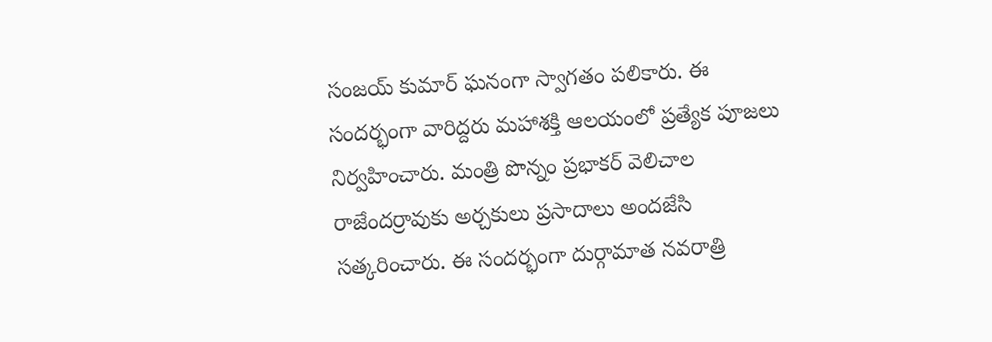సంజయ్ కుమార్ ఘనంగా స్వాగతం పలికారు. ఈ సందర్భంగా వారిద్దరు మహాశక్తి ఆలయంలో ప్రత్యేక పూజలు నిర్వహించారు. మంత్రి పొన్నం ప్రభాకర్ వెలిచాల రాజేందర్రావుకు అర్చకులు ప్రసాదాలు అందజేసి సత్కరించారు. ఈ సందర్భంగా దుర్గామాత నవరాత్రి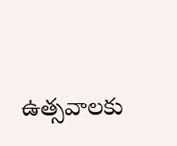ఉత్సవాలకు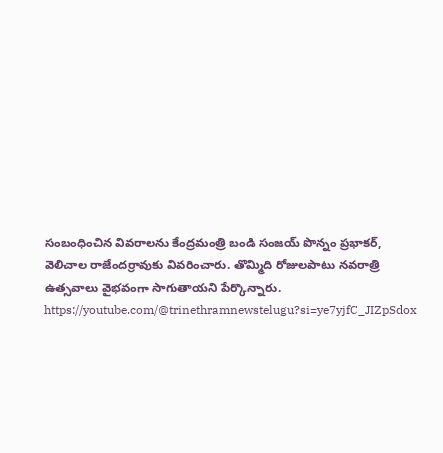సంబంధించిన వివరాలను కేంద్రమంత్రి బండి సంజయ్ పొన్నం ప్రభాకర్, వెలిచాల రాజేందర్రావుకు వివరించారు. తొమ్మిది రోజులపాటు నవరాత్రి ఉత్సవాలు వైభవంగా సాగుతాయని పేర్కొన్నారు.
https://youtube.com/@trinethramnewstelugu?si=ye7yjfC_JIZpSdox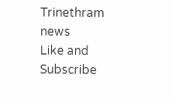Trinethram news
Like and Subscribe